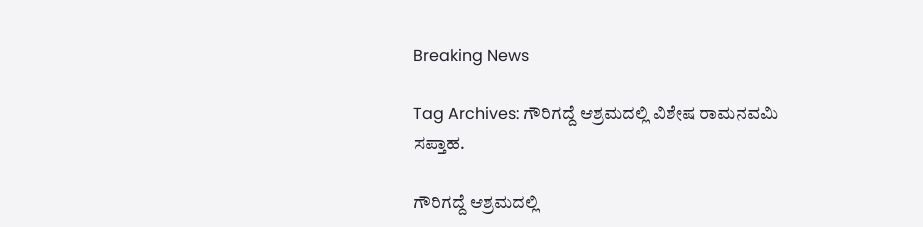Breaking News

Tag Archives: ಗೌರಿಗದ್ದೆ ಆಶ್ರಮದಲ್ಲಿ ವಿಶೇಷ ರಾಮನವಮಿ ಸಪ್ತಾಹ.

ಗೌರಿಗದ್ದೆ ಆಶ್ರಮದಲ್ಲಿ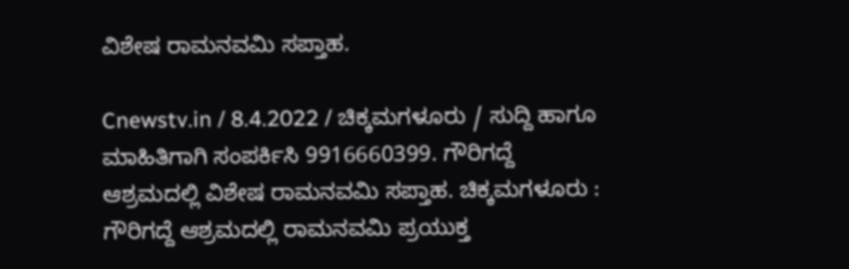ವಿಶೇಷ ರಾಮನವಮಿ ಸಪ್ತಾಹ.

Cnewstv.in / 8.4.2022 / ಚಿಕ್ಕಮಗಳೂರು / ಸುದ್ದಿ ಹಾಗೂ ಮಾಹಿತಿಗಾಗಿ ಸಂಪರ್ಕಿಸಿ 9916660399. ಗೌರಿಗದ್ದೆ ಆಶ್ರಮದಲ್ಲಿ ವಿಶೇಷ ರಾಮನವಮಿ ಸಪ್ತಾಹ. ಚಿಕ್ಕಮಗಳೂರು : ಗೌರಿಗದ್ದೆ ಆಶ್ರಮದಲ್ಲಿ ರಾಮನವಮಿ ಪ್ರಯುಕ್ತ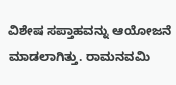ವಿಶೇಷ ಸಪ್ತಾಹವನ್ನು ಆಯೋಜನೆ ಮಾಡಲಾಗಿತ್ತು. ರಾಮನವಮಿ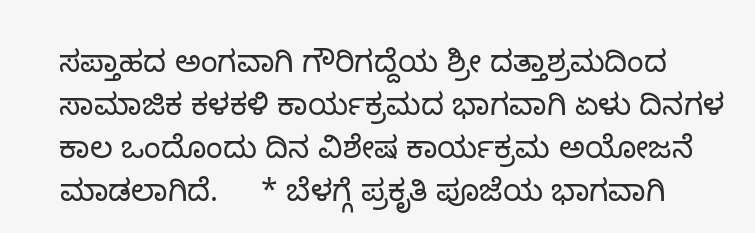ಸಪ್ತಾಹದ ಅಂಗವಾಗಿ ಗೌರಿಗದ್ದೆಯ ಶ್ರೀ ದತ್ತಾಶ್ರಮದಿಂದ ಸಾಮಾಜಿಕ ಕಳಕಳಿ ಕಾರ್ಯಕ್ರಮದ ಭಾಗವಾಗಿ ಏಳು ದಿನಗಳ ಕಾಲ ಒಂದೊಂದು ದಿನ ವಿಶೇಷ ಕಾರ್ಯಕ್ರಮ ಅಯೋಜನೆ ಮಾಡಲಾಗಿದೆ.     * ಬೆಳಗ್ಗೆ ಪ್ರಕೃತಿ ಪೂಜೆಯ ಭಾಗವಾಗಿ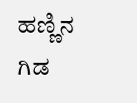ಹಣ್ಣಿನ ಗಿಡ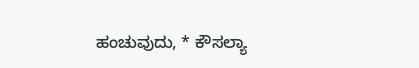ಹಂಚುವುದು, * ಕೌಸಲ್ಯಾ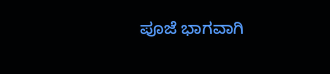ಪೂಜೆ ಭಾಗವಾಗಿ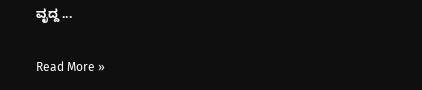ವೃದ್ದ ...

Read More »